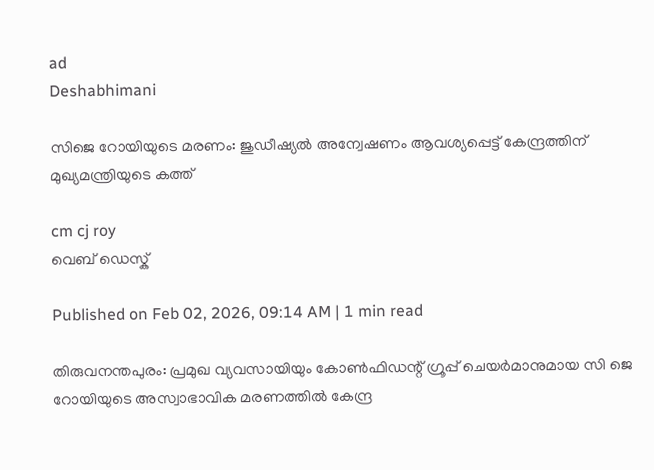ad
Deshabhimani

സിജെ റോയിയുടെ മരണം: ജുഡീഷ്യൽ അന്വേഷണം ആവശ്യപ്പെട്ട് കേന്ദ്രത്തിന് മുഖ്യമന്ത്രിയുടെ കത്ത്

cm cj roy
വെബ് ഡെസ്ക്

Published on Feb 02, 2026, 09:14 AM | 1 min read

തിരുവനന്തപുരം: പ്രമുഖ വ്യവസായിയും കോൺഫിഡന്റ് ഗ്രൂപ്പ് ചെയർമാനുമായ സി ജെ റോയിയുടെ അസ്വാഭാവിക മരണത്തിൽ കേന്ദ്ര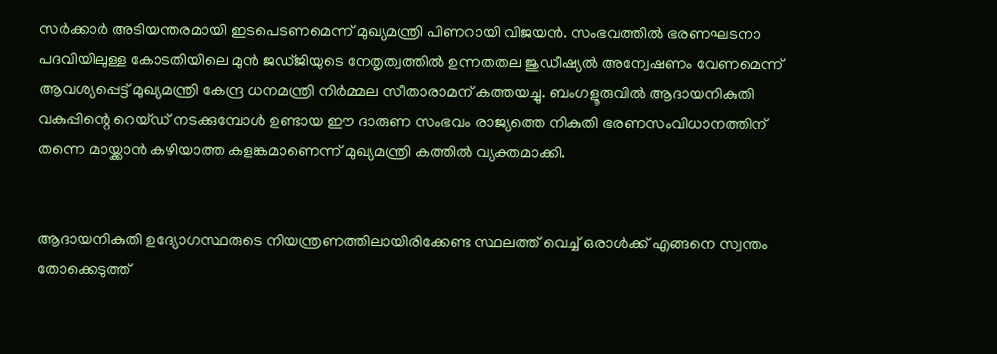സർക്കാർ അടിയന്തരമായി ഇടപെടണമെന്ന് മുഖ്യമന്ത്രി പിണറായി വിജയൻ. സംഭവത്തിൽ ഭരണഘടനാ പദവിയിലുള്ള കോടതിയിലെ മുൻ ജഡ്ജിയുടെ നേതൃത്വത്തിൽ ഉന്നതതല ജുഡീഷ്യൽ അന്വേഷണം വേണമെന്ന് ആവശ്യപ്പെട്ട് മുഖ്യമന്ത്രി കേന്ദ്ര ധനമന്ത്രി നിർമ്മല സീതാരാമന് കത്തയച്ചു. ബംഗളൂരുവിൽ ആദായനികുതി വകുപ്പിന്റെ റെയ്ഡ് നടക്കുമ്പോൾ ഉണ്ടായ ഈ ദാരുണ സംഭവം രാജ്യത്തെ നികുതി ഭരണസംവിധാനത്തിന് തന്നെ മായ്ക്കാൻ കഴിയാത്ത കളങ്കമാണെന്ന് മുഖ്യമന്ത്രി കത്തിൽ വ്യക്തമാക്കി.


ആദായനികുതി ഉദ്യോഗസ്ഥരുടെ നിയന്ത്രണത്തിലായിരിക്കേണ്ട സ്ഥലത്ത് വെച്ച് ഒരാൾക്ക് എങ്ങനെ സ്വന്തം തോക്കെടുത്ത്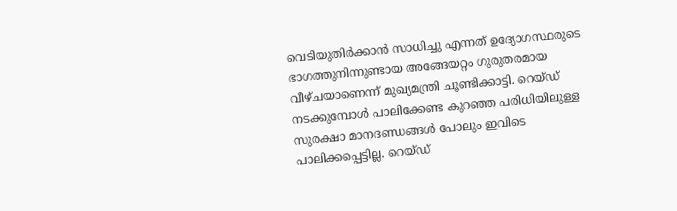വെടിയുതിർക്കാൻ സാധിച്ചു എന്നത് ഉദ്യോഗസ്ഥരുടെ ഭാഗത്തുനിന്നുണ്ടായ അങ്ങേയറ്റം ഗുരുതരമായ വീഴ്ചയാണെന്ന് മുഖ്യമന്ത്രി ചൂണ്ടിക്കാട്ടി. റെയ്ഡ് നടക്കുമ്പോൾ പാലിക്കേണ്ട കുറഞ്ഞ പരിധിയിലുള്ള സുരക്ഷാ മാനദണ്ഡങ്ങൾ പോലും ഇവിടെ പാലിക്കപ്പെട്ടില്ല. റെയ്ഡ്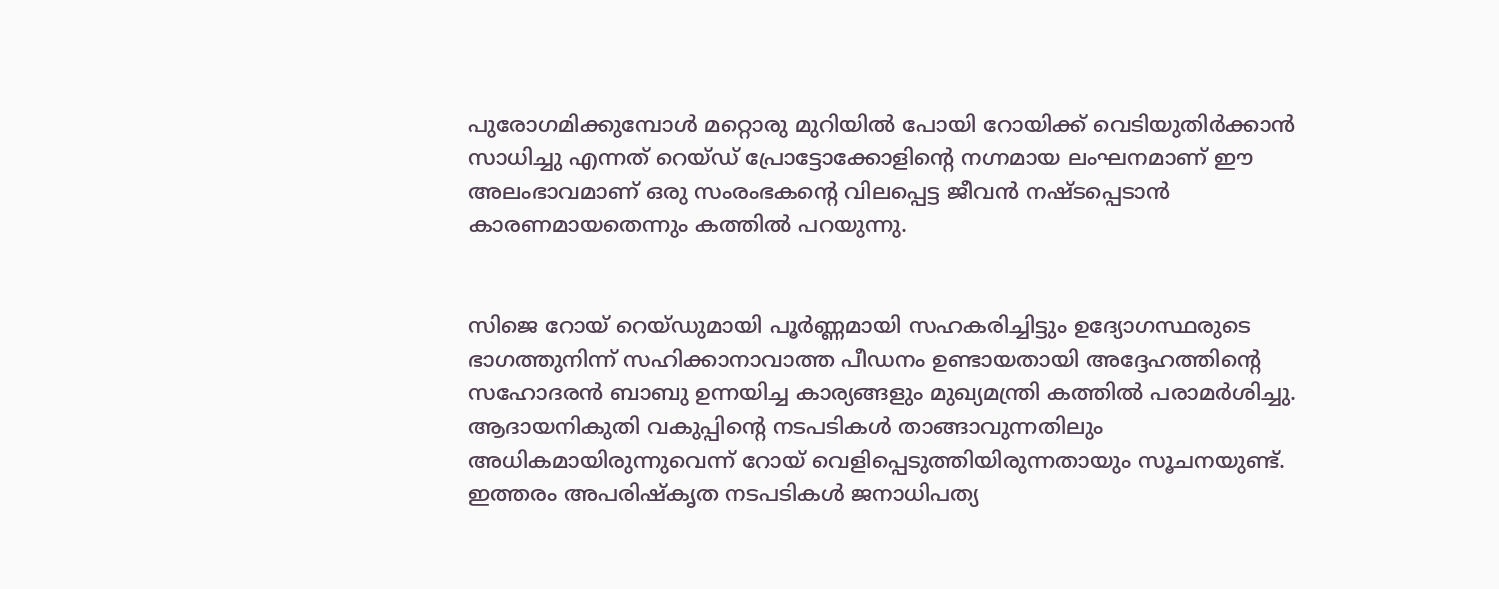പുരോഗമിക്കുമ്പോൾ മറ്റൊരു മുറിയിൽ പോയി റോയിക്ക് വെടിയുതിർക്കാൻ സാധിച്ചു എന്നത് റെയ്ഡ് പ്രോട്ടോക്കോളിന്റെ നഗ്നമായ ലംഘനമാണ് ഈ അലംഭാവമാണ് ഒരു സംരംഭകന്റെ വിലപ്പെട്ട ജീവൻ നഷ്ടപ്പെടാൻ കാരണമായതെന്നും കത്തിൽ പറയുന്നു.


സിജെ റോയ് റെയ്ഡുമായി പൂർണ്ണമായി സഹകരിച്ചിട്ടും ഉദ്യോഗസ്ഥരുടെ ഭാഗത്തുനിന്ന് സഹിക്കാനാവാത്ത പീഡനം ഉണ്ടായതായി അദ്ദേഹത്തിന്റെ സഹോദരൻ ബാബു ഉന്നയിച്ച കാര്യങ്ങളും മുഖ്യമന്ത്രി കത്തിൽ പരാമർശിച്ചു. ആദായനികുതി വകുപ്പിന്റെ നടപടികൾ താങ്ങാവുന്നതിലും അധികമായിരുന്നുവെന്ന് റോയ് വെളിപ്പെടുത്തിയിരുന്നതായും സൂചനയുണ്ട്. ഇത്തരം അപരിഷ്കൃത നടപടികൾ ജനാധിപത്യ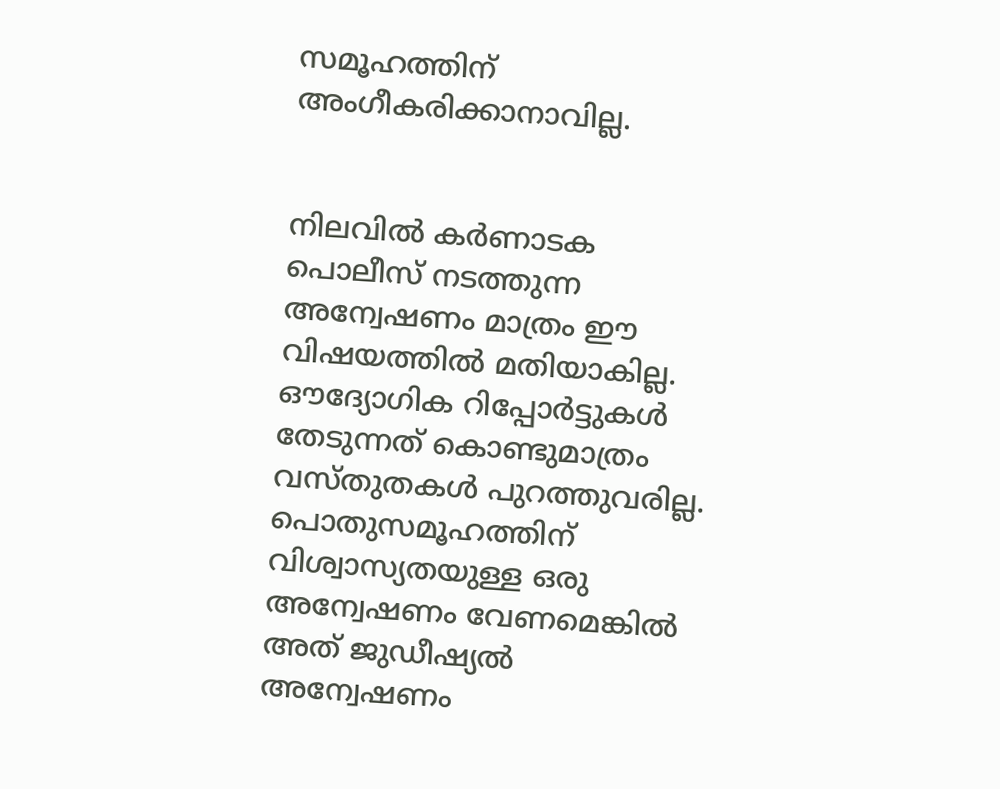സമൂഹത്തിന് അംഗീകരിക്കാനാവില്ല.


നിലവിൽ കർണാടക പൊലീസ് നടത്തുന്ന അന്വേഷണം മാത്രം ഈ വിഷയത്തിൽ മതിയാകില്ല. ഔദ്യോഗിക റിപ്പോർട്ടുകൾ തേടുന്നത് കൊണ്ടുമാത്രം വസ്തുതകൾ പുറത്തുവരില്ല. പൊതുസമൂഹത്തിന് വിശ്വാസ്യതയുള്ള ഒരു അന്വേഷണം വേണമെങ്കിൽ അത് ജുഡീഷ്യൽ അന്വേഷണം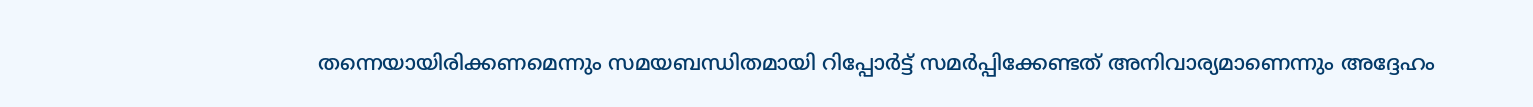തന്നെയായിരിക്കണമെന്നും സമയബന്ധിതമായി റിപ്പോർട്ട് സമർപ്പിക്കേണ്ടത് അനിവാര്യമാണെന്നും അദ്ദേഹം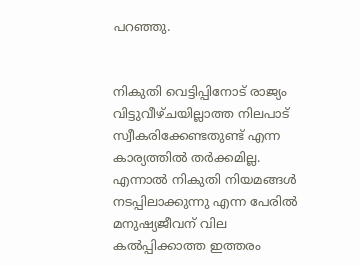പറഞ്ഞു.


നികുതി വെട്ടിപ്പിനോട് രാജ്യം വിട്ടുവീഴ്ചയില്ലാത്ത നിലപാട് സ്വീകരിക്കേണ്ടതുണ്ട് എന്ന കാര്യത്തിൽ തർക്കമില്ല. എന്നാൽ നികുതി നിയമങ്ങൾ നടപ്പിലാക്കുന്നു എന്ന പേരിൽ മനുഷ്യജീവന് വില കൽപ്പിക്കാത്ത ഇത്തരം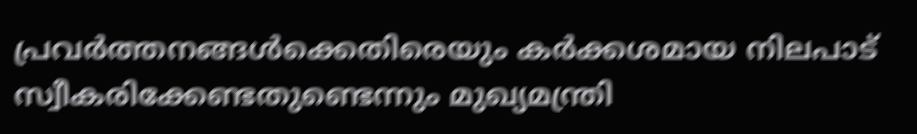പ്രവർത്തനങ്ങൾക്കെതിരെയും കർക്കശമായ നിലപാട് സ്വീകരിക്കേണ്ടതുണ്ടെന്നും മുഖ്യമന്ത്രി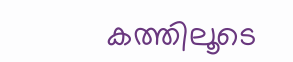കത്തിലൂടെ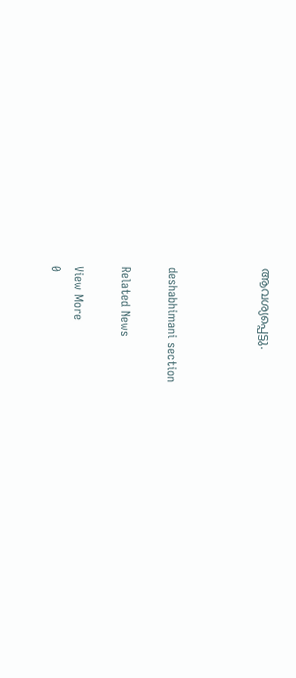ആവശ്യപ്പെട്ടു.



deshabhimani section

Related News

View More
0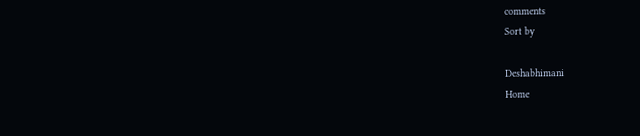comments
Sort by

Deshabhimani
Home